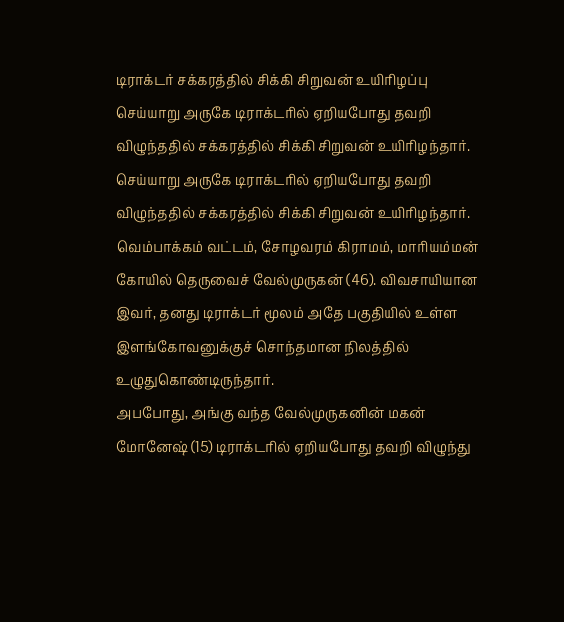டிராக்டர் சக்கரத்தில் சிக்கி சிறுவன் உயிரிழப்பு
செய்யாறு அருகே டிராக்டரில் ஏறியபோது தவறி விழுந்ததில் சக்கரத்தில் சிக்கி சிறுவன் உயிரிழந்தார்.
செய்யாறு அருகே டிராக்டரில் ஏறியபோது தவறி விழுந்ததில் சக்கரத்தில் சிக்கி சிறுவன் உயிரிழந்தார்.
வெம்பாக்கம் வட்டம், சோழவரம் கிராமம், மாரியம்மன் கோயில் தெருவைச் வேல்முருகன் (46). விவசாயியான இவர், தனது டிராக்டர் மூலம் அதே பகுதியில் உள்ள இளங்கோவனுக்குச் சொந்தமான நிலத்தில் உழுதுகொண்டிருந்தார்.
அபபோது, அங்கு வந்த வேல்முருகனின் மகன் மோனேஷ் (15) டிராக்டரில் ஏறியபோது தவறி விழுந்து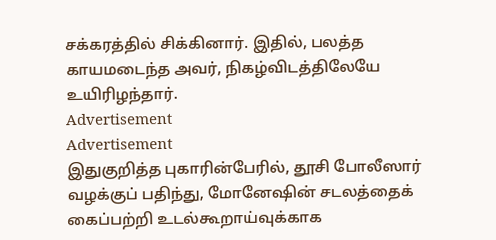சக்கரத்தில் சிக்கினார். இதில், பலத்த காயமடைந்த அவர், நிகழ்விடத்திலேயே உயிரிழந்தார்.
Advertisement
Advertisement
இதுகுறித்த புகாரின்பேரில், தூசி போலீஸார் வழக்குப் பதிந்து, மோனேஷின் சடலத்தைக் கைப்பற்றி உடல்கூறாய்வுக்காக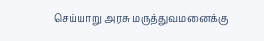செய்யாறு அரசு மருத்துவமனைக்கு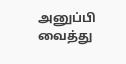அனுப்பி வைத்து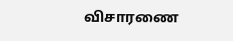விசாரணை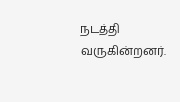நடத்தி வருகின்றனர்.